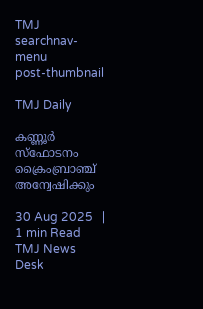TMJ
searchnav-menu
post-thumbnail

TMJ Daily

കണ്ണൂർ സ്ഫോടനം ക്രൈംബ്രാഞ്ച് അന്വേഷിക്കും

30 Aug 2025   |   1 min Read
TMJ News Desk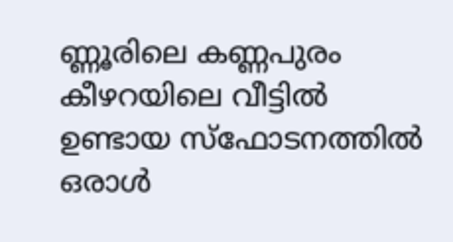ണ്ണൂരിലെ കണ്ണപുരം കീഴറയിലെ വീട്ടിൽ ഉണ്ടായ സ്ഫോടനത്തിൽ ഒരാൾ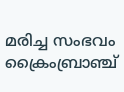മരിച്ച സംഭവം ക്രൈംബ്രാഞ്ച്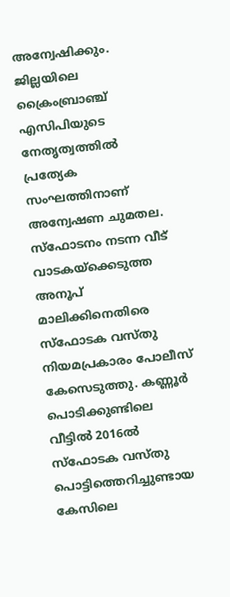അന്വേഷിക്കും. ജില്ലയിലെ ക്രൈംബ്രാഞ്ച് എസിപിയുടെ നേതൃത്വത്തിൽ പ്രത്യേക സംഘത്തിനാണ് അന്വേഷണ ചുമതല. സ്ഫോടനം നടന്ന വീട് വാടകയ്ക്കെടുത്ത അനൂപ്‌ മാലിക്കിനെതിരെ  സ്ഫോടക വസ്തു നിയമപ്രകാരം പോലീസ് കേസെടുത്തു. കണ്ണൂർ പൊടിക്കുണ്ടിലെ വീട്ടിൽ 2016ൽ സ്ഫോടക വസ്തു പൊട്ടിത്തെറിച്ചുണ്ടായ കേസിലെ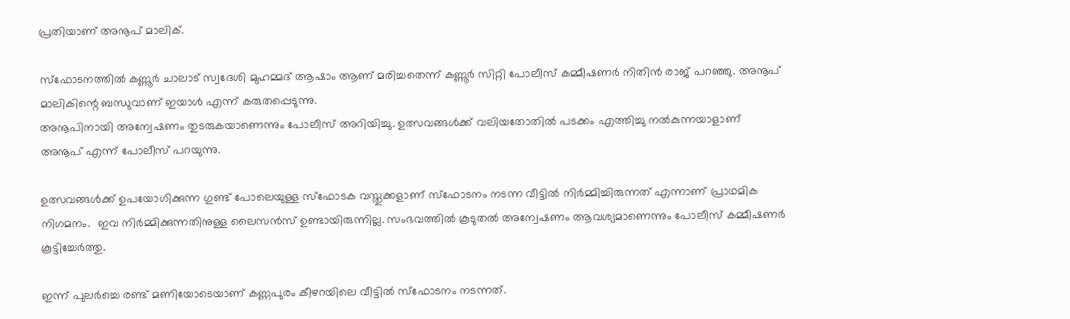പ്രതിയാണ് അനൂപ് മാലിക്.

സ്ഫോടനത്തിൽ കണ്ണൂർ ചാലാട് സ്വദേശി മുഹമ്മദ് ആഷാം ആണ് മരിച്ചതെന്ന് കണ്ണൂർ സിറ്റി പോലീസ് കമ്മീഷണർ നിതിൻ രാജ് പറ‍ഞ്ഞു. അനൂപ് മാലികിന്റെ ബന്ധുവാണ് ഇയാൾ എന്ന് കരുതപ്പെടുന്നു.
അനൂപിനായി അന്വേഷണം തുടരുകയാണെന്നും പോലീസ് അറിയിച്ചു. ഉത്സവങ്ങൾക്ക് വലിയതോതിൽ പടക്കം എത്തിച്ചു നൽകുന്നയാളാണ് അനൂപ് എന്ന് പോലീസ് പറയുന്നു.

ഉത്സവങ്ങൾക്ക് ഉപയോഗിക്കുന്ന ഗുണ്ട് പോലെയുള്ള സ്ഫോടക വസ്തുക്കളാണ് സ്ഫോടനം നടന്ന വീട്ടിൽ നിർമ്മിച്ചിരുന്നത് എന്നാണ് പ്രാഥമിക നിഗമനം.  ഇവ നിർമ്മിക്കുന്നതിനുള്ള ലൈസൻസ് ഉണ്ടായിരുന്നില്ല. സംഭവത്തിൽ കൂടുതൽ അന്വേഷണം ആവശ്യമാണെന്നും പോലീസ് കമ്മീഷണർ കൂട്ടിച്ചേർത്തു.

ഇന്ന് പുലർച്ചെ രണ്ട് മണിയോടെയാണ് കണ്ണപുരം കീഴറയിലെ വീട്ടിൽ സ്ഫോടനം നടന്നത്.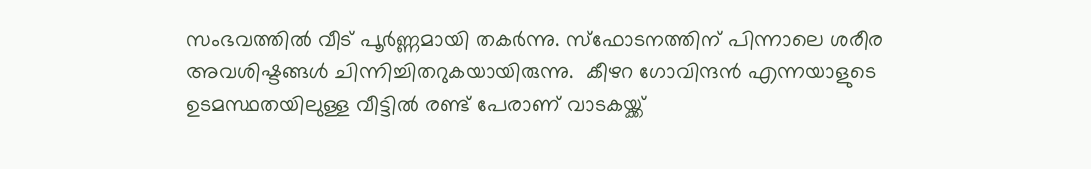സംഭവത്തിൽ വീട് പൂർണ്ണമായി തകർന്നു. സ്ഫോടനത്തിന് പിന്നാലെ ശരീര അവശിഷ്ടങ്ങൾ ചിന്നിച്ചിതറുകയായിരുന്നു.  കീഴറ ഗോവിന്ദൻ എന്നയാളുടെ ഉടമസ്ഥതയിലുള്ള വീട്ടിൽ രണ്ട് പേരാണ് വാടകയ്ക്ക്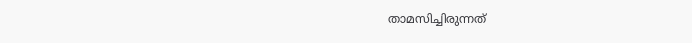താമസിച്ചിരുന്നത്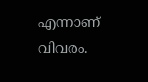എന്നാണ് വിവരം.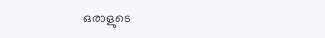ഒരാളുടെ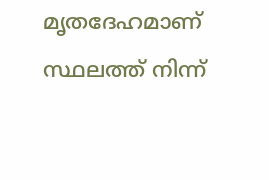മൃതദേഹമാണ് സ്ഥലത്ത് നിന്ന്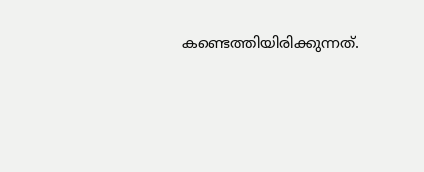കണ്ടെത്തിയിരിക്കുന്നത്.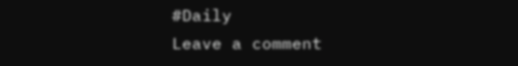#Daily
Leave a comment